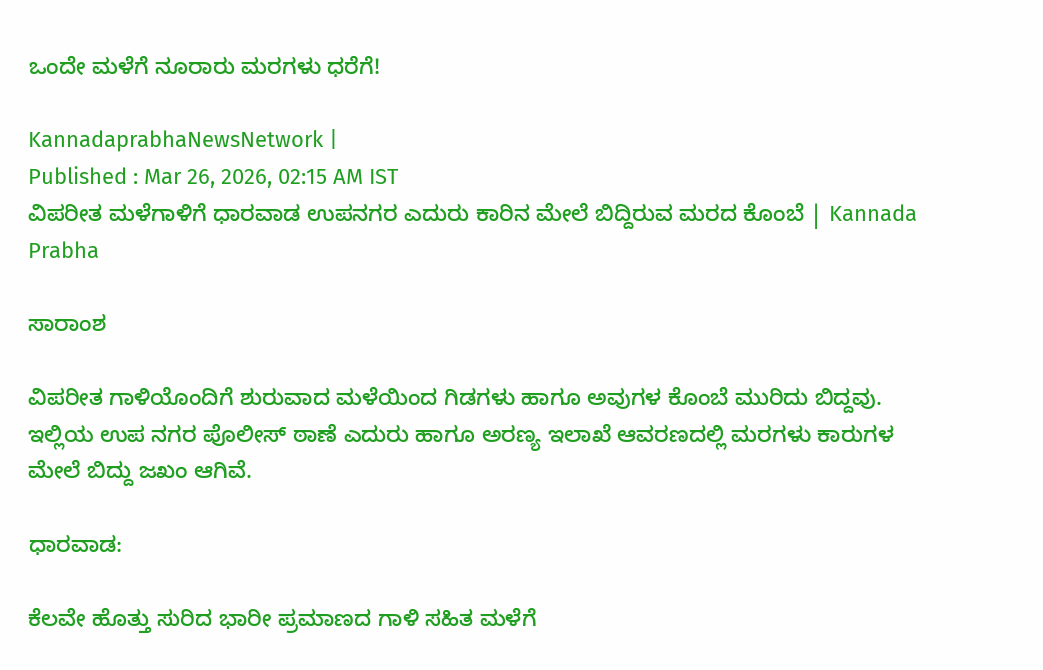ಒಂದೇ ಮಳೆಗೆ ನೂರಾರು ಮರಗಳು ಧರೆಗೆ!

KannadaprabhaNewsNetwork |
Published : Mar 26, 2026, 02:15 AM IST
ವಿಪರೀತ ಮಳೆಗಾಳಿಗೆ ಧಾರವಾಡ ಉಪನಗರ ಎದುರು ಕಾರಿನ ಮೇಲೆ ಬಿದ್ದಿರುವ ಮರದ ಕೊಂಬೆ | Kannada Prabha

ಸಾರಾಂಶ

ವಿಪರೀತ ಗಾಳಿಯೊಂದಿಗೆ ಶುರುವಾದ ಮಳೆಯಿಂದ ಗಿಡಗಳು ಹಾಗೂ ಅವುಗಳ ಕೊಂಬೆ ಮುರಿದು ಬಿದ್ದವು. ಇಲ್ಲಿಯ ಉಪ ನಗರ ಪೊಲೀಸ್‌ ಠಾಣೆ ಎದುರು ಹಾಗೂ ಅರಣ್ಯ ಇಲಾಖೆ ಆವರಣದಲ್ಲಿ ಮರಗಳು ಕಾರುಗಳ ಮೇಲೆ ಬಿದ್ದು ಜಖಂ ಆಗಿವೆ.

ಧಾರವಾಡ:

ಕೆಲವೇ ಹೊತ್ತು ಸುರಿದ ಭಾರೀ ಪ್ರಮಾಣದ ಗಾಳಿ ಸಹಿತ ಮಳೆಗೆ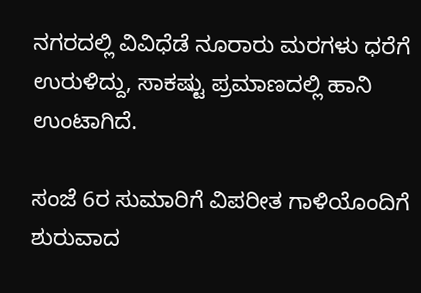ನಗರದಲ್ಲಿ ವಿವಿಧೆಡೆ ನೂರಾರು ಮರಗಳು ಧರೆಗೆ ಉರುಳಿದ್ದು, ಸಾಕಷ್ಟು ಪ್ರಮಾಣದಲ್ಲಿ ಹಾನಿ ಉಂಟಾಗಿದೆ.

ಸಂಜೆ 6ರ ಸುಮಾರಿಗೆ ವಿಪರೀತ ಗಾಳಿಯೊಂದಿಗೆ ಶುರುವಾದ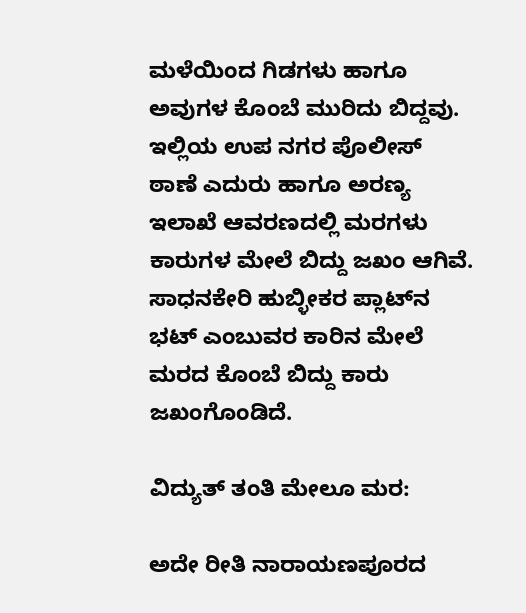ಮಳೆಯಿಂದ ಗಿಡಗಳು ಹಾಗೂ ಅವುಗಳ ಕೊಂಬೆ ಮುರಿದು ಬಿದ್ದವು. ಇಲ್ಲಿಯ ಉಪ ನಗರ ಪೊಲೀಸ್‌ ಠಾಣೆ ಎದುರು ಹಾಗೂ ಅರಣ್ಯ ಇಲಾಖೆ ಆವರಣದಲ್ಲಿ ಮರಗಳು ಕಾರುಗಳ ಮೇಲೆ ಬಿದ್ದು ಜಖಂ ಆಗಿವೆ. ಸಾಧನಕೇರಿ ಹುಬ್ಳೀಕರ ಪ್ಲಾಟ್‌ನ ಭಟ್‌ ಎಂಬುವರ ಕಾರಿನ ಮೇಲೆ ಮರದ ಕೊಂಬೆ ಬಿದ್ದು ಕಾರು ಜಖಂಗೊಂಡಿದೆ.

ವಿದ್ಯುತ್‌ ತಂತಿ ಮೇಲೂ ಮರ:

ಅದೇ ರೀತಿ ನಾರಾಯಣಪೂರದ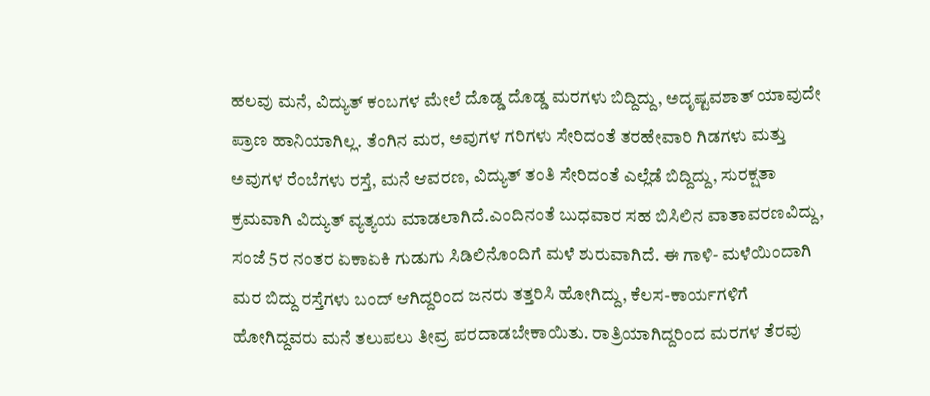ಹಲವು ಮನೆ, ವಿದ್ಯುತ್‌ ಕಂಬಗಳ ಮೇಲೆ ದೊಡ್ಡ ದೊಡ್ಡ ಮರಗಳು ಬಿದ್ದಿದ್ದು, ಅದೃಷ್ಟವಶಾತ್‌ ಯಾವುದೇ ಪ್ರಾಣ ಹಾನಿಯಾಗಿಲ್ಲ. ತೆಂಗಿನ ಮರ, ಅವುಗಳ ಗರಿಗಳು ಸೇರಿದಂತೆ ತರಹೇವಾರಿ ಗಿಡಗಳು ಮತ್ತು ಅವುಗಳ ರೆಂಬೆಗಳು ರಸ್ತೆ, ಮನೆ ಆವರಣ, ವಿದ್ಯುತ್‌ ತಂತಿ ಸೇರಿದಂತೆ ಎಲ್ಲೆಡೆ ಬಿದ್ದಿದ್ದು, ಸುರಕ್ಷತಾ ಕ್ರಮವಾಗಿ ವಿದ್ಯುತ್‌ ವ್ಯತ್ಯಯ ಮಾಡಲಾಗಿದೆ.ಎಂದಿನಂತೆ ಬುಧವಾರ ಸಹ ಬಿಸಿಲಿನ ವಾತಾವರಣವಿದ್ದು, ಸಂಜೆ 5ರ ನಂತರ ಏಕಾಏಕಿ ಗುಡುಗು ಸಿಡಿಲಿನೊಂದಿಗೆ ಮಳೆ ಶುರುವಾಗಿದೆ. ಈ ಗಾಳಿ- ಮಳೆಯಿಂದಾಗಿ ಮರ ಬಿದ್ದು ರಸ್ತೆಗಳು ಬಂದ್ ಆಗಿದ್ದರಿಂದ ಜನರು ತತ್ತರಿಸಿ ಹೋಗಿದ್ದು, ಕೆಲಸ-ಕಾರ್ಯಗಳಿಗೆ ಹೋಗಿದ್ದವರು ಮನೆ ತಲುಪಲು ತೀವ್ರ ಪರದಾಡಬೇಕಾಯಿತು. ರಾತ್ರಿಯಾಗಿದ್ದರಿಂದ ಮರಗಳ ತೆರವು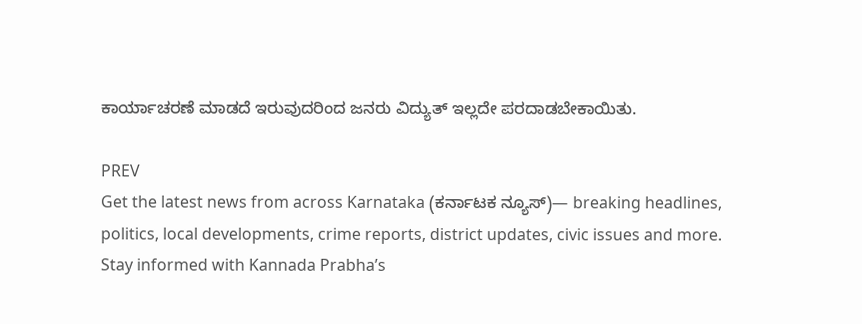ಕಾರ್ಯಾಚರಣೆ ಮಾಡದೆ ಇರುವುದರಿಂದ ಜನರು ವಿದ್ಯುತ್‌ ಇಲ್ಲದೇ ಪರದಾಡಬೇಕಾಯಿತು.

PREV
Get the latest news from across Karnataka (ಕರ್ನಾಟಕ ನ್ಯೂಸ್)— breaking headlines, politics, local developments, crime reports, district updates, civic issues and more. Stay informed with Kannada Prabha’s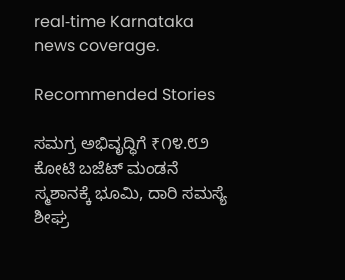real‑time Karnataka news coverage.

Recommended Stories

ಸಮಗ್ರ ಅಭಿವೃದ್ಧಿಗೆ ₹೧೪.೮೨ ಕೋಟಿ ಬಜೆಟ್ ಮಂಡನೆ
ಸ್ಮಶಾನಕ್ಕೆ ಭೂಮಿ, ದಾರಿ ಸಮಸ್ಯೆ ಶೀಘ್ರ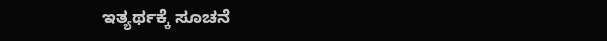ಇತ್ಯರ್ಥಕ್ಕೆ ಸೂಚನೆ